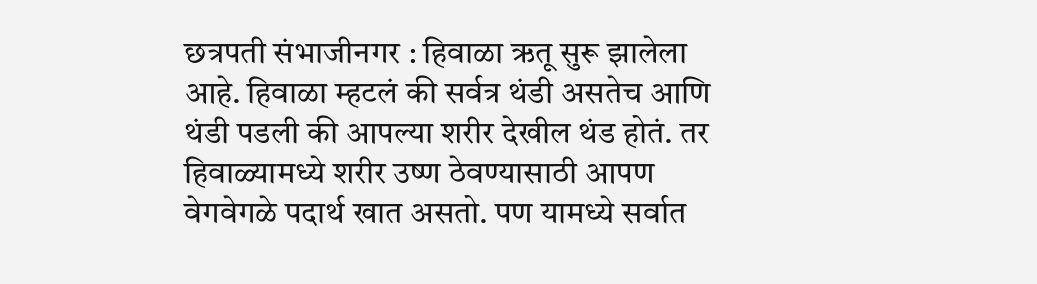छत्रपती संभाजीनगर : हिवाळा ऋतू सुरू झालेला आहे. हिवाळा म्हटलं की सर्वत्र थंडी असतेच आणि थंडी पडली की आपल्या शरीर देखील थंड होतं. तर हिवाळ्यामध्ये शरीर उष्ण ठेवण्यासाठी आपण वेगवेगळे पदार्थ खात असतो. पण यामध्ये सर्वात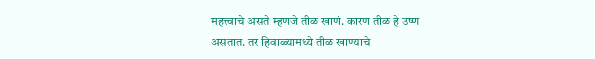महत्त्वाचे असते म्हणजे तीळ खाणं. कारण तीळ हे उष्ण असतात. तर हिवाळ्यामध्ये तीळ खाण्याचे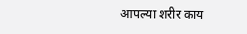आपल्या शरीर काय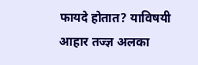फायदे होतात? याविषयी आहार तज्ज्ञ अलका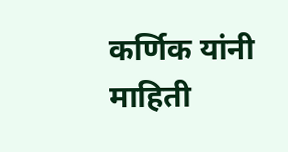कर्णिक यांनी माहिती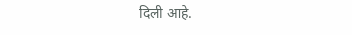दिली आहे.